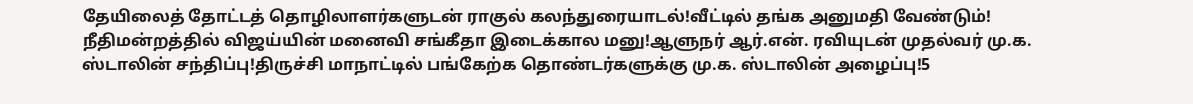தேயிலைத் தோட்டத் தொழிலாளர்களுடன் ராகுல் கலந்துரையாடல்!வீட்டில் தங்க அனுமதி வேண்டும்! நீதிமன்றத்தில் விஜய்யின் மனைவி சங்கீதா இடைக்கால மனு!ஆளுநர் ஆர்.என். ரவியுடன் முதல்வர் மு.க. ஸ்டாலின் சந்திப்பு!திருச்சி மாநாட்டில் பங்கேற்க தொண்டர்களுக்கு மு.க. ஸ்டாலின் அழைப்பு!5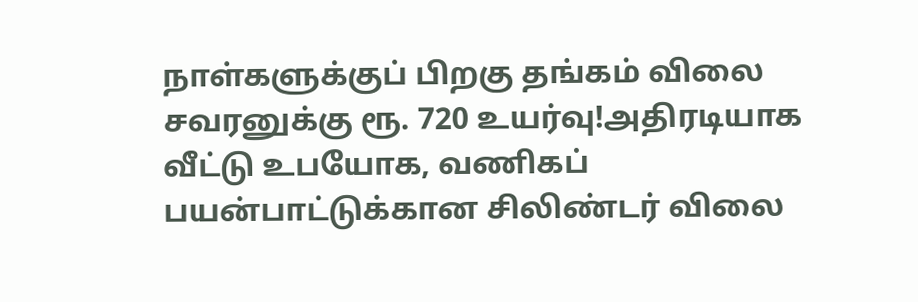நாள்களுக்குப் பிறகு தங்கம் விலை சவரனுக்கு ரூ. 720 உயர்வு!அதிரடியாக வீட்டு உபயோக, வணிகப் பயன்பாட்டுக்கான சிலிண்டர் விலை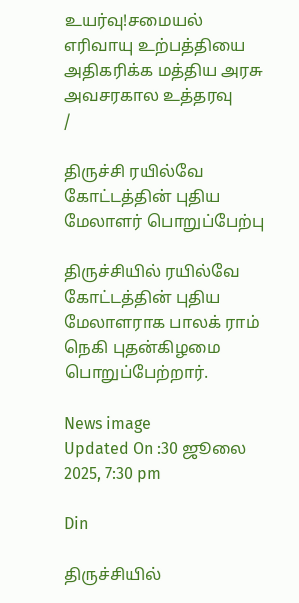உயர்வு!சமையல் எரிவாயு உற்பத்தியை அதிகரிக்க மத்திய அரசு அவசரகால உத்தரவு
/

திருச்சி ரயில்வே கோட்டத்தின் புதிய மேலாளர் பொறுப்பேற்பு

திருச்சியில் ரயில்வே கோட்டத்தின் புதிய மேலாளராக பாலக் ராம் நெகி புதன்கிழமை பொறுப்பேற்றார்.

News image
Updated On :30 ஜூலை 2025, 7:30 pm

Din

திருச்சியில்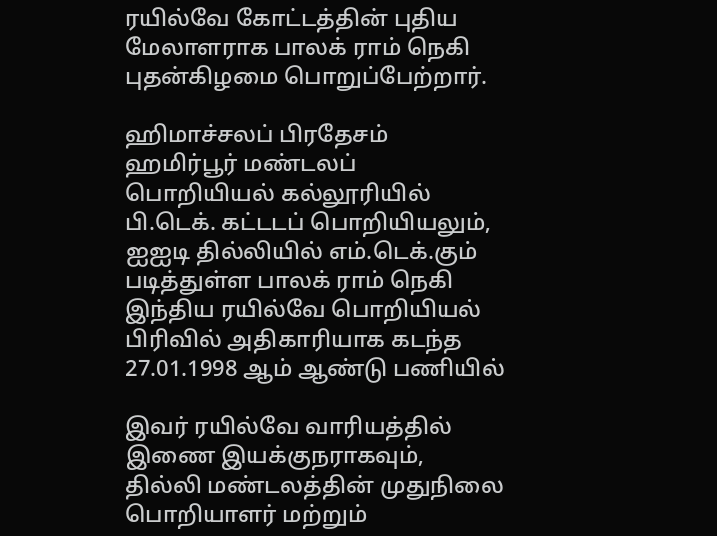ரயில்வே கோட்டத்தின் புதிய மேலாளராக பாலக் ராம் நெகி புதன்கிழமை பொறுப்பேற்றார்.

ஹிமாச்சலப் பிரதேசம் ஹமிர்பூர் மண்டலப் பொறியியல் கல்லூரியில் பி.டெக். கட்டடப் பொறியியலும், ஐஐடி தில்லியில் எம்.டெக்.கும் படித்துள்ள பாலக் ராம் நெகி இந்திய ரயில்வே பொறியியல் பிரிவில் அதிகாரியாக கடந்த 27.01.1998 ஆம் ஆண்டு பணியில்

இவர் ரயில்வே வாரியத்தில் இணை இயக்குநராகவும், தில்லி மண்டலத்தின் முதுநிலை பொறியாளர் மற்றும்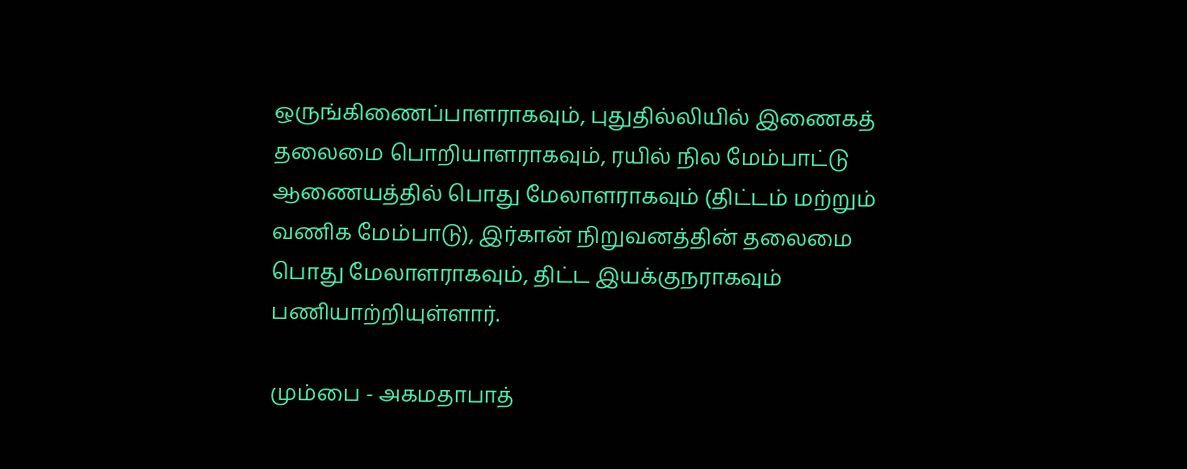ஒருங்கிணைப்பாளராகவும், புதுதில்லியில் இணைகத் தலைமை பொறியாளராகவும், ரயில் நில மேம்பாட்டு ஆணையத்தில் பொது மேலாளராகவும் (திட்டம் மற்றும் வணிக மேம்பாடு), இர்கான் நிறுவனத்தின் தலைமை பொது மேலாளராகவும், திட்ட இயக்குநராகவும் பணியாற்றியுள்ளார்.

மும்பை - அகமதாபாத்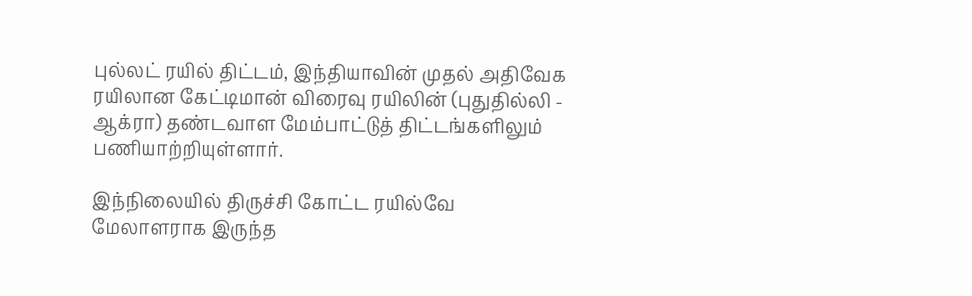புல்லட் ரயில் திட்டம், இந்தியாவின் முதல் அதிவேக ரயிலான கேட்டிமான் விரைவு ரயிலின் (புதுதில்லி - ஆக்ரா) தண்டவாள மேம்பாட்டுத் திட்டங்களிலும் பணியாற்றியுள்ளார்.

இந்நிலையில் திருச்சி கோட்ட ரயில்வே மேலாளராக இருந்த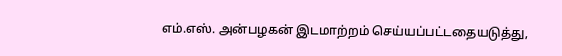எம்.எஸ். அன்பழகன் இடமாற்றம் செய்யப்பட்டதையடுத்து,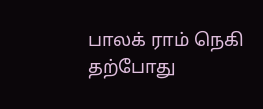பாலக் ராம் நெகி தற்போது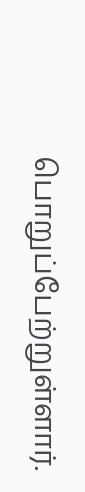பொறுப்பேற்றுள்ளார்.